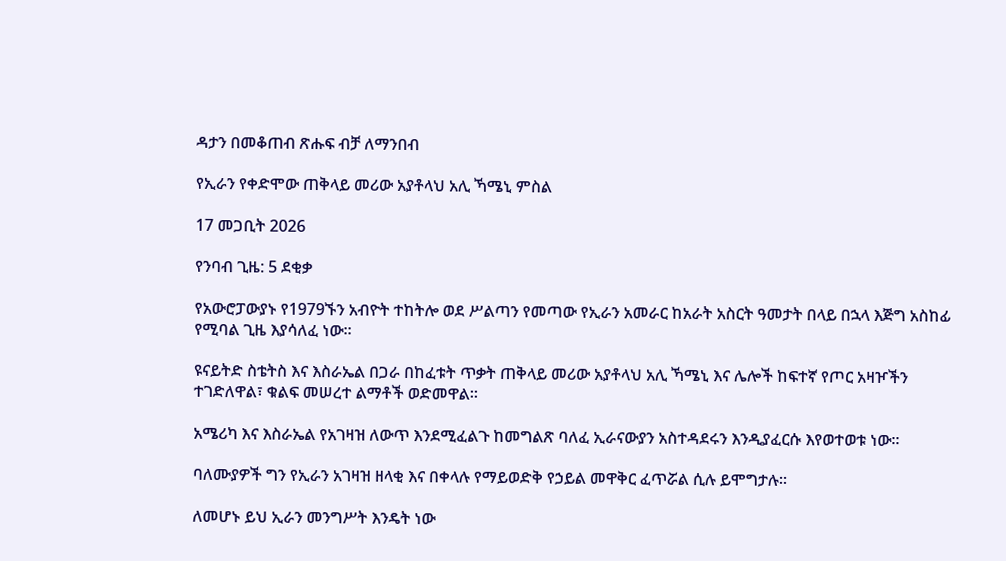ዳታን በመቆጠብ ጽሑፍ ብቻ ለማንበብ

የኢራን የቀድሞው ጠቅላይ መሪው አያቶላህ አሊ ኻሜኒ ምስል

17 መጋቢት 2026

የንባብ ጊዜ: 5 ደቂቃ

የአውሮፓውያኑ የ1979ኙን አብዮት ተከትሎ ወደ ሥልጣን የመጣው የኢራን አመራር ከአራት አስርት ዓመታት በላይ በኋላ እጅግ አስከፊ የሚባል ጊዜ እያሳለፈ ነው።

ዩናይትድ ስቴትስ እና እስራኤል በጋራ በከፈቱት ጥቃት ጠቅላይ መሪው አያቶላህ አሊ ኻሜኒ እና ሌሎች ከፍተኛ የጦር አዛዦችን ተገድለዋል፣ ቁልፍ መሠረተ ልማቶች ወድመዋል።

አሜሪካ እና እስራኤል የአገዛዝ ለውጥ እንደሚፈልጉ ከመግልጽ ባለፈ ኢራናውያን አስተዳደሩን እንዲያፈርሱ እየወተወቱ ነው።

ባለሙያዎች ግን የኢራን አገዛዝ ዘላቂ እና በቀላሉ የማይወድቅ የኃይል መዋቅር ፈጥሯል ሲሉ ይሞግታሉ።

ለመሆኑ ይህ ኢራን መንግሥት እንዴት ነው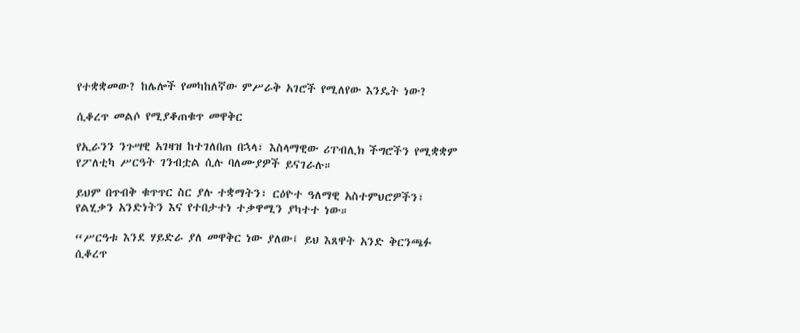የተቋቋመው? ከሌሎች የመካከለኛው ምሥራቅ አገሮች የሚለየው እንዴት ነው?

ሲቆረጥ መልሶ የሚያቆጠቁጥ መዋቅር

የኢራንን ንጉሣዊ አገዛዝ ከተገለበጠ በኋላ፣ እስላማዊው ሪፐብሊክ ችግሮችን የሚቋቋም የፖለቲካ ሥርዓት ገንብቷል ሲሉ ባለሙያዎች ይናገራሉ።

ይህም በጥብቅ ቁጥጥር ስር ያሉ ተቋማትን፣ ርዕዮተ ዓለማዊ አስተምህሮዎችን፣ የልሂቃን አንድነትን እና የተበታተነ ተቃዋሚን ያካተተ ነው።

“ሥርዓቱ እንደ ሃይድራ ያለ መዋቅር ነው ያለው፤ ይህ እጸዋት አንድ ቅርንጫፉ ሲቆረጥ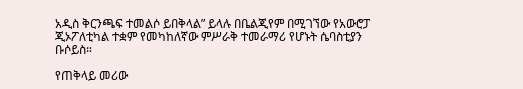አዲስ ቅርንጫፍ ተመልሶ ይበቅላል” ይላሉ በቤልጂየም በሚገኘው የአውሮፓ ጂኦፖለቲካል ተቋም የመካከለኛው ምሥራቅ ተመራማሪ የሆኑት ሴባስቲያን ቡሶይስ።

የጠቅላይ መሪው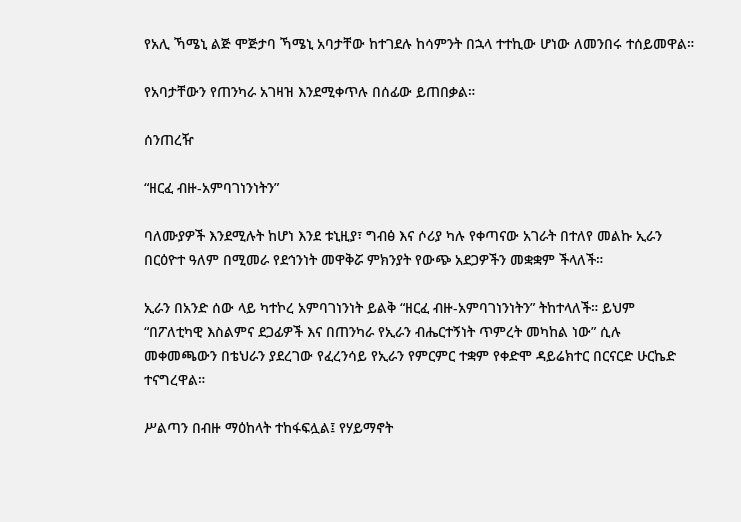የአሊ ኻሜኒ ልጅ ሞጅታባ ኻሜኒ አባታቸው ከተገደሉ ከሳምንት በኋላ ተተኪው ሆነው ለመንበሩ ተሰይመዋል።

የአባታቸውን የጠንካራ አገዛዝ እንደሚቀጥሉ በሰፊው ይጠበቃል።

ሰንጠረዥ

“ዘርፈ ብዙ-አምባገነንነትን”

ባለሙያዎች እንደሚሉት ከሆነ እንደ ቱኒዚያ፣ ግብፅ እና ሶሪያ ካሉ የቀጣናው አገራት በተለየ መልኩ ኢራን በርዕዮተ ዓለም በሚመራ የደኅንነት መዋቅሯ ምክንያት የውጭ አደጋዎችን መቋቋም ችላለች።

ኢራን በአንድ ሰው ላይ ካተኮረ አምባገነንነት ይልቅ “ዘርፈ ብዙ-አምባገነንነትን” ትከተላለች። ይህም “በፖለቲካዊ እስልምና ደጋፊዎች እና በጠንካራ የኢራን ብሔርተኝነት ጥምረት መካከል ነው” ሲሉ መቀመጫውን በቴህራን ያደረገው የፈረንሳይ የኢራን የምርምር ተቋም የቀድሞ ዳይሬክተር በርናርድ ሁርኬድ ተናግረዋል።

ሥልጣን በብዙ ማዕከላት ተከፋፍሏል፤ የሃይማኖት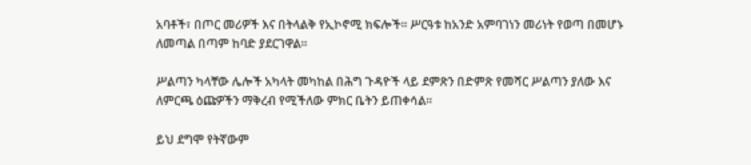አባቶች፣ በጦር መሪዎች እና በትላልቅ የኢኮኖሚ ክፍሎች። ሥርዓቱ ከአንድ አምባገነን መሪነት የወጣ በመሆኑ ለመጣል በጣም ከባድ ያደርገዋል።

ሥልጣን ካላቸው ሌሎች አካላት መካከል በሕግ ጉዳዮች ላይ ደምጽን በድምጽ የመሻር ሥልጣን ያለው እና ለምርጫ ዕጩዎችን ማቅረብ የሚችለው ምክር ቤትን ይጠቀሳል።

ይህ ደግሞ የትኛውም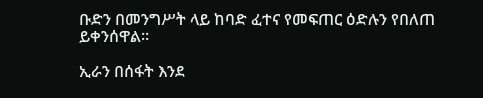ቡድን በመንግሥት ላይ ከባድ ፈተና የመፍጠር ዕድሉን የበለጠ ይቀንሰዋል።

ኢራን በሰፋት እንደ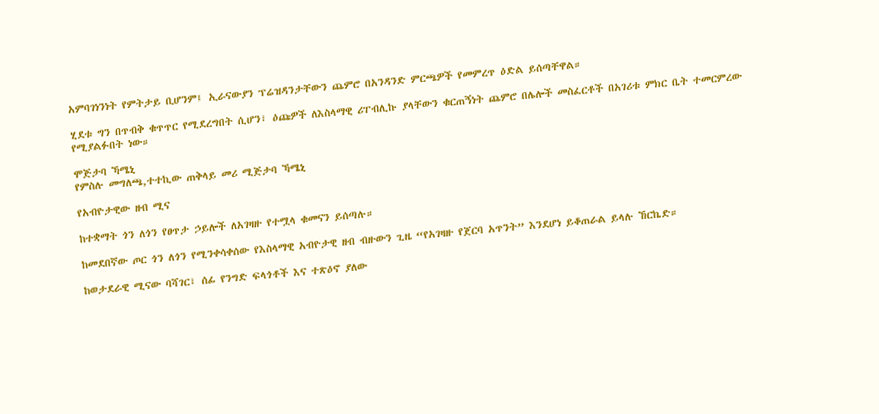አምባገነንነት የምትታይ ቢሆንም፤ ኢራናውያን ፕሬዝዳንታቸውን ጨምሮ በአንዳንድ ምርጫዎች የመምረጥ ዕድል ይሰጣቸዋል።

ሂደቱ ግን በጥብቅ ቁጥጥር የሚደረግበት ሲሆን፣ ዕጩዎች ለእስላማዊ ሪፐብሊኩ ያላቸውን ቁርጠኝነት ጨምሮ በሌሎች መስፈርቶች በአገሪቱ ምክር ቤት ተመርምረው የሚያልፉበት ነው።

ሞጅታባ ኻሜኒ
የምስሉ መግለጫ,ተተኪው ጠቅላይ መሪ ሚጅታባ ኻሜኒ

የአብዮታዊው ዘብ ሚና

ከተቋማት ጎን ለጎን የፀጥታ ኃይሎች ለአገዛዙ የተሟላ ቁመናን ይሰጣሉ።

ከመደበኛው ጦር ጎን ለጎን የሚንቀሳቀሰው የእስላማዊ አብዮታዊ ዘብ ብዙውን ጊዜ “የአገዛዙ የጀርባ አጥንት” እንደሆነ ይቆጠራል ይላሉ ኸርኬድ።

ከወታደራዊ ሚናው ባሻገር፣ ሰፊ የንግድ ፍላጎቶች እና ተጽዕኖ ያለው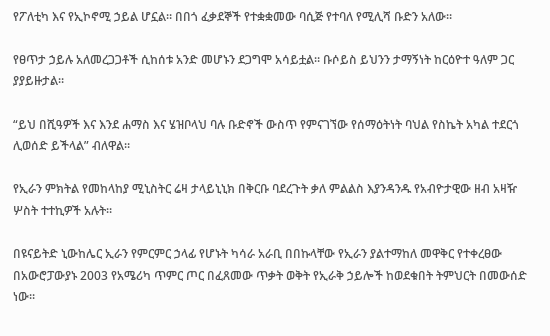የፖለቲካ እና የኢኮኖሚ ኃይል ሆኗል። በበጎ ፈቃደኞች የተቋቋመው ባሲጅ የተባለ የሚሊሻ ቡድን አለው።

የፀጥታ ኃይሉ አለመረጋጋቶች ሲከሰቱ አንድ መሆኑን ደጋግሞ አሳይቷል። ቡሶይስ ይህንን ታማኝነት ከርዕዮተ ዓለም ጋር ያያይዙታል።

“ይህ በሺዓዎች እና እንደ ሐማስ እና ሄዝቦላህ ባሉ ቡድኖች ውስጥ የምናገኘው የሰማዕትነት ባህል የስኬት አካል ተደርጎ ሊወሰድ ይችላል” ብለዋል።

የኢራን ምክትል የመከላከያ ሚኒስትር ሬዛ ታላይኒኒክ በቅርቡ ባደረጉት ቃለ ምልልስ እያንዳንዱ የአብዮታዊው ዘብ አዛዥ ሦስት ተተኪዎች አሉት።

በዩናይትድ ኒውከሌር ኢራን የምርምር ኃላፊ የሆኑት ካሳራ አራቢ በበኩላቸው የኢራን ያልተማከለ መዋቅር የተቀረፀው በአውሮፓውያኑ 2003 የአሜሪካ ጥምር ጦር በፈጸመው ጥቃት ወቅት የኢራቅ ኃይሎች ከወደቁበት ትምህርት በመውሰድ ነው።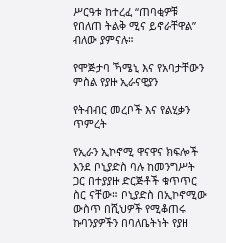ሥርዓቱ ከተረፈ “ጠባቂዎቹ የበለጠ ትልቅ ሚና ይኖራቸዋል” ብለው ያምናሉ።

የሞጅታባ ኻሜኒ እና የአባታቸውን ምስል የያዙ ኢራናዊያን

የትብብር መረቦች እና የልሂቃን ጥምረት

የኢራን ኢኮኖሚ ዋናዋና ክፍሎች እንደ ቦኒያድስ ባሉ ከመንግሥት ጋር በተያያዙ ድርጅቶች ቁጥጥር ስር ናቸው። ቦኒያድስ በኢኮኖሚው ውስጥ በሺህዎች የሚቆጠሩ ኩባንያዎችን በባለቤትነት የያዘ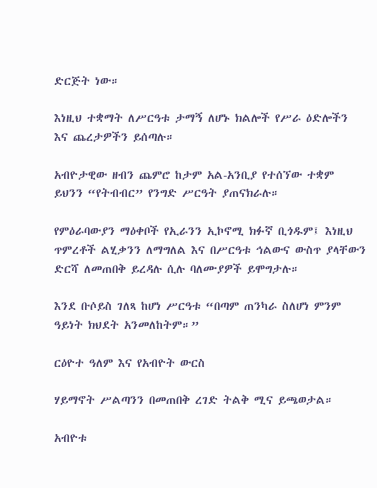ድርጅት ነው።

እነዚህ ተቋማት ለሥርዓቱ ታማኝ ለሆኑ ክልሎች የሥራ ዕድሎችን እና ጨረታዎችን ይሰጣሉ።

አብዮታዊው ዘብን ጨምሮ ከታም አል-አንቢያ የተሰኘው ተቋም ይህንን “የትብብር” የንግድ ሥርዓት ያጠናክራሉ።

የምዕራባውያን ማዕቀቦች የኢራንን ኢኮኖሚ ክፉኛ ቢጎዱም፤ እነዚህ ጥምረቶች ልሂቃንን ለማግለል እና በሥርዓቱ ኅልውና ውስጥ ያላቸውን ድርሻ ለመጠበቅ ይረዳሉ ሲሉ ባለሙያዎች ይሞግታሉ።

እንደ ቡሶይስ ገለጻ ከሆነ ሥርዓቱ “በጣም ጠንካራ ስለሆነ ምንም ዓይነት ክህደት አንመለከትም።”

ርዕዮተ ዓለም እና የአብዮት ውርስ

ሃይማኖት ሥልጣንን በመጠበቅ ረገድ ትልቅ ሚና ይጫወታል።

አብዮቱ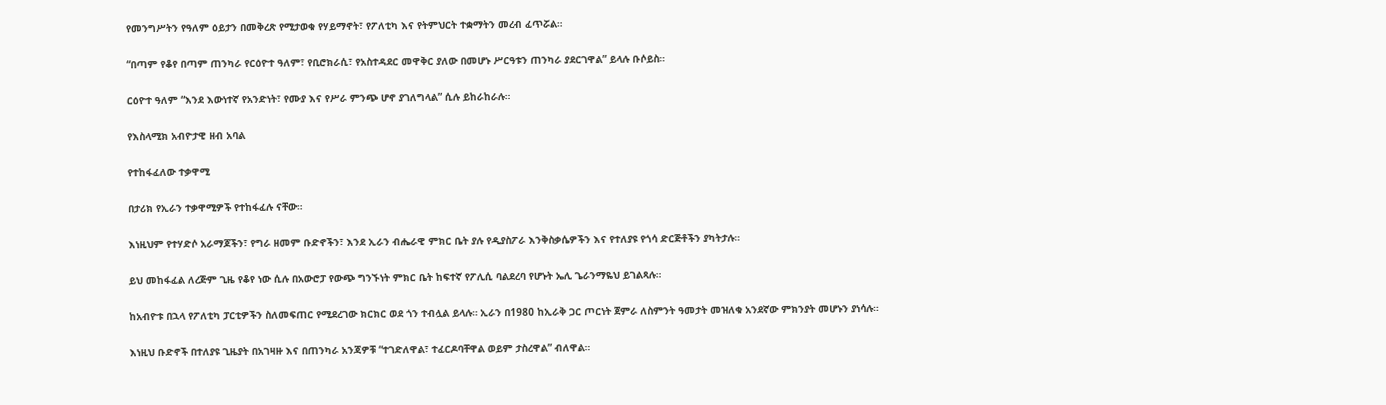የመንግሥትን የዓለም ዕይታን በመቅረጽ የሚታወቁ የሃይማኖት፣ የፖለቲካ እና የትምህርት ተቋማትን መረብ ፈጥሯል።

“በጣም የቆየ በጣም ጠንካራ የርዕዮተ ዓለም፣ የቢሮክራሲ፣ የአስተዳደር መዋቅር ያለው በመሆኑ ሥርዓቱን ጠንካራ ያደርገዋል” ይላሉ ቡሶይስ።

ርዕዮተ ዓለም “እንደ እውነተኛ የአንድነት፣ የሙያ እና የሥራ ምንጭ ሆኖ ያገለግላል” ሲሉ ይከራከራሉ።

የእስላሚክ አብዮታዊ ዘብ አባል

የተከፋፈለው ተቃዋሚ

በታሪክ የኢራን ተቃዋሚዎች የተከፋፈሉ ናቸው።

እነዚህም የተሃድሶ አራማጆችን፣ የግራ ዘመም ቡድኖችን፣ እንደ ኢራን ብሔራዊ ምክር ቤት ያሉ የዲያስፖራ እንቅስቃሴዎችን እና የተለያዩ የጎሳ ድርጅቶችን ያካትታሉ።

ይህ መከፋፈል ለረጅም ጊዜ የቆየ ነው ሲሉ በአውሮፓ የውጭ ግንኙነት ምክር ቤት ከፍተኛ የፖሊሲ ባልደረባ የሆኑት ኤሊ ጌራንማዬህ ይገልጻሉ።

ከአብዮቱ በኋላ የፖለቲካ ፓርቲዎችን ስለመፍጠር የሚደረገው ክርክር ወደ ጎን ተብሏል ይላሉ። ኢራን በ1980 ከኢራቅ ጋር ጦርነት ጀምራ ለስምንት ዓመታት መዝለቁ አንደኛው ምክንያት መሆኑን ያነሳሉ።

እነዚህ ቡድኖች በተለያዩ ጊዜያት በአገዛዙ እና በጠንካራ አንጃዎቹ “ተገድለዋል፣ ተፈርዶባቸዋል ወይም ታስረዋል” ብለዋል።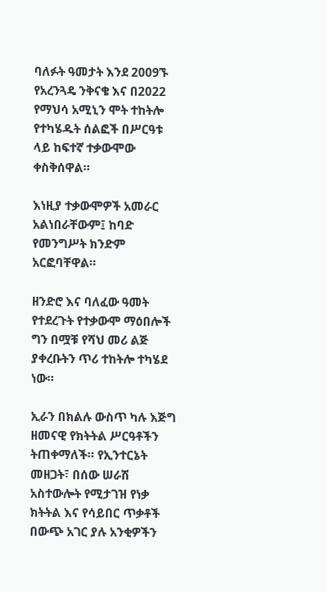ባለፉት ዓመታት እንደ 2009ኙ የአረንጓዴ ንቅናቄ እና በ2022 የማህሳ አሚኒን ሞት ተከትሎ የተካሄዱት ሰልፎች በሥርዓቱ ላይ ከፍተኛ ተቃውሞው ቀስቅሰዋል።

እነዚያ ተቃውሞዎች አመራር አልነበራቸውም፤ ከባድ የመንግሥት ክንድም አርፎባቸዋል።

ዘንድሮ እና ባለፈው ዓመት የተደረጉት የተቃውሞ ማዕበሎች ግን በሟቹ የሻህ መሪ ልጅ ያቀረቡትን ጥሪ ተከትሎ ተካሄደ ነው።

ኢራን በክልሉ ውስጥ ካሉ እጅግ ዘመናዊ የክትትል ሥርዓቶችን ትጠቀማለች። የኢንተርኔት መዘጋት፣ በሰው ሠራሽ አስተውሎት የሚታገዝ የነቃ ክትትል እና የሳይበር ጥቃቶች በውጭ አገር ያሉ አንቂዎችን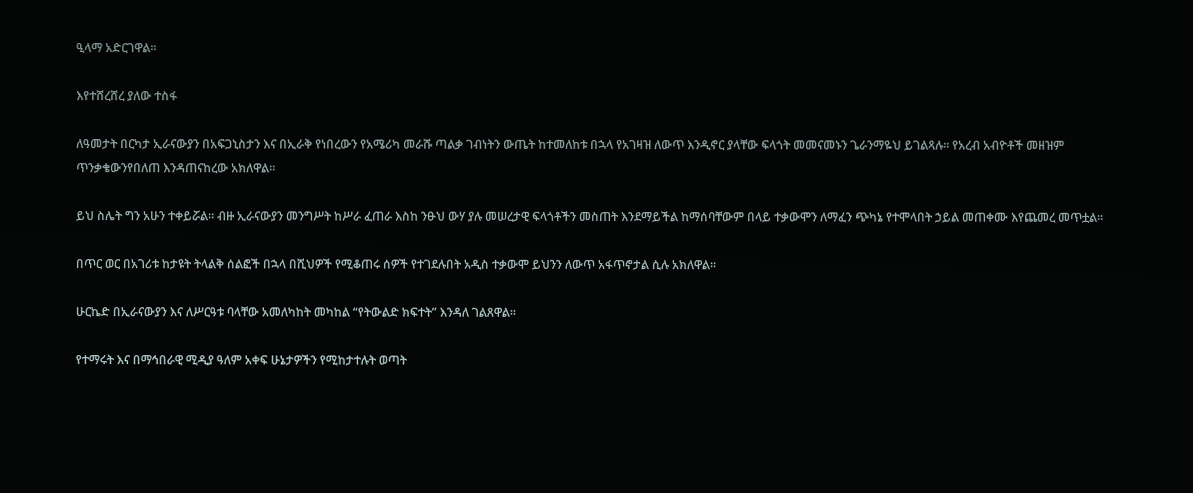ዒላማ አድርገዋል።

እየተሸረሸረ ያለው ተስፋ

ለዓመታት በርካታ ኢራናውያን በአፍጋኒስታን እና በኢራቅ የነበረውን የአሜሪካ መራሹ ጣልቃ ገብነትን ውጤት ከተመለከቱ በኋላ የአገዛዝ ለውጥ እንዲኖር ያላቸው ፍላጎት መመናመኑን ጌራንማዬህ ይገልጻሉ። የአረብ አብዮቶች መዘዝም ጥንቃቄውንየበለጠ እንዳጠናከረው አክለዋል።

ይህ ስሌት ግን አሁን ተቀይሯል። ብዙ ኢራናውያን መንግሥት ከሥራ ፈጠራ እስከ ንፁህ ውሃ ያሉ መሠረታዊ ፍላጎቶችን መስጠት እንደማይችል ከማሰባቸውም በላይ ተቃውሞን ለማፈን ጭካኔ የተሞላበት ኃይል መጠቀሙ እየጨመረ መጥቷል።

በጥር ወር በአገሪቱ ከታዩት ትላልቅ ሰልፎች በኋላ በሺህዎች የሚቆጠሩ ሰዎች የተገደሉበት አዲስ ተቃውሞ ይህንን ለውጥ አፋጥኖታል ሲሉ አክለዋል።

ሁርኬድ በኢራናውያን እና ለሥርዓቱ ባላቸው አመለካከት መካከል “የትውልድ ክፍተት” እንዳለ ገልጸዋል።

የተማሩት እና በማኅበራዊ ሚዲያ ዓለም አቀፍ ሁኔታዎችን የሚከታተሉት ወጣት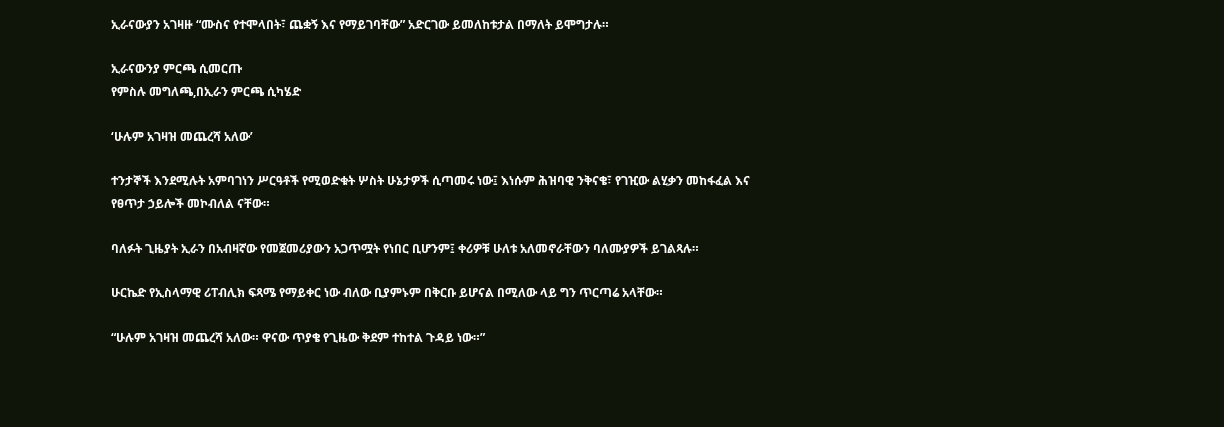ኢራናውያን አገዛዙ “ሙስና የተሞላበት፣ ጨቋኝ እና የማይገባቸው” አድርገው ይመለከቱታል በማለት ይሞግታሉ።

ኢራናውንያ ምርጫ ሲመርጡ
የምስሉ መግለጫ,በኢራን ምርጫ ሲካሄድ

‘ሁሉም አገዛዝ መጨረሻ አለው’

ተንታኞች እንደሚሉት አምባገነን ሥርዓቶች የሚወድቁት ሦስት ሁኔታዎች ሲጣመሩ ነው፤ እነሱም ሕዝባዊ ንቅናቄ፣ የገዢው ልሂቃን መከፋፈል እና የፀጥታ ኃይሎች መኮብለል ናቸው።

ባለፉት ጊዜያት ኢራን በአብዛኛው የመጀመሪያውን አጋጥሟት የነበር ቢሆንም፤ ቀሪዎቹ ሁለቱ አለመኖራቸውን ባለሙያዎች ይገልጻሉ።

ሁርኬድ የኢስላማዊ ሪፐብሊክ ፍጻሜ የማይቀር ነው ብለው ቢያምኑም በቅርቡ ይሆናል በሚለው ላይ ግን ጥርጣሬ አላቸው።

“ሁሉም አገዛዝ መጨረሻ አለው። ዋናው ጥያቄ የጊዜው ቅደም ተከተል ጉዳይ ነው።”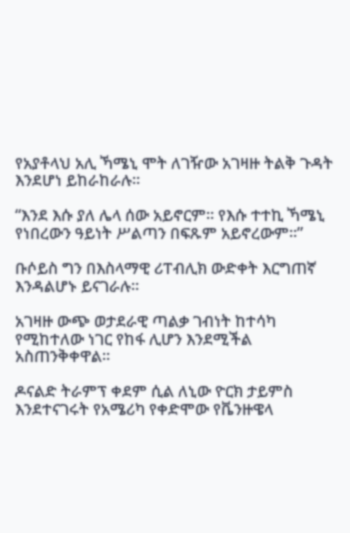የአያቶላህ አሊ ኻሜኒ ሞት ለገዥው አገዛዙ ትልቅ ጉዳት እንደሆነ ይከራከራሉ።

“እንደ እሱ ያለ ሌላ ሰው አይኖርም። የእሱ ተተኪ ኻሜኒ የነበረውን ዓይነት ሥልጣን በፍጹም አይኖረውም።”

ቡሶይስ ግን በእስላማዊ ሪፐብሊክ ውድቀት እርግጠኛ እንዳልሆኑ ይናገራሉ።

አገዛዙ ውጭ ወታደራዊ ጣልቃ ገብነት ከተሳካ የሚከተለው ነገር የከፋ ሊሆን እንደሚችል አስጠንቅቀዋል።

ዶናልድ ትራምፕ ቀደም ሲል ለኒው ዮርክ ታይምስ እንደተናገሩት የአሜሪካ የቀድሞው የቬንዙዌላ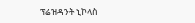ፕሬዝዳንት ኒኮላስ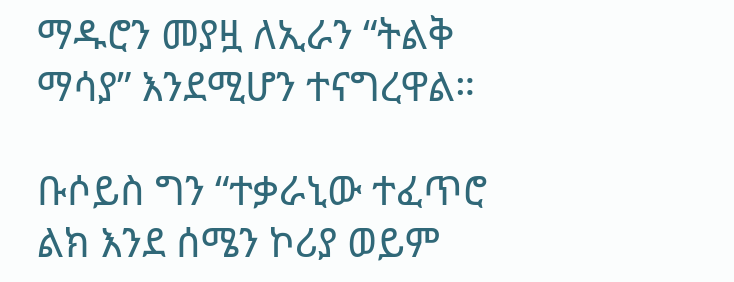ማዱሮን መያዟ ለኢራን “ትልቅ ማሳያ” እንደሚሆን ተናግረዋል።

ቡሶይስ ግን “ተቃራኒው ተፈጥሮ ልክ እንደ ሰሜን ኮሪያ ወይም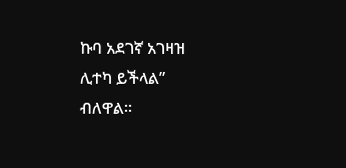ኩባ አደገኛ አገዛዝ ሊተካ ይችላል” ብለዋል።